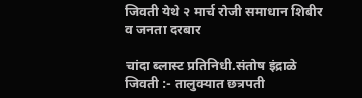जिवती येथे २ मार्च रोजी समाधान शिबीर व जनता दरबार

चांदा ब्लास्ट प्रतिनिधी.संतोष इंद्राळे
जिवती :- तालुक्यात छत्रपती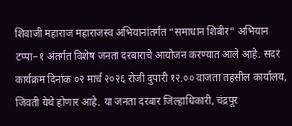शिवाजी महाराज महाराजस्व अभियानांतर्गत “समाधान शिबीर” अभियान टप्पा–१ अंतर्गत विशेष जनता दरबाराचे आयोजन करण्यात आले आहे. सदर कार्यक्रम दिनांक ०२ मार्च २०२६ रोजी दुपारी १२.०० वाजता तहसील कार्यालय, जिवती येथे होणार आहे. या जनता दरबार जिल्हाधिकारी, चंद्रपूर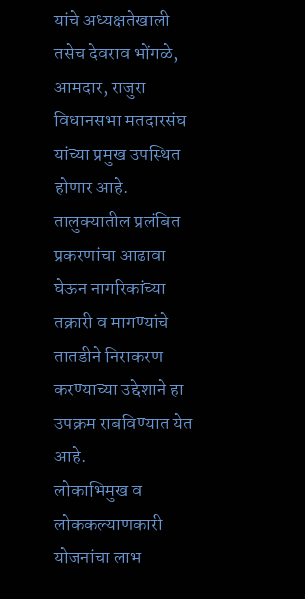यांचे अध्यक्षतेखाली तसेच देवराव भोंगळे, आमदार, राजुरा विधानसभा मतदारसंघ यांच्या प्रमुख उपस्थित होणार आहे.
तालुक्यातील प्रलंबित प्रकरणांचा आढावा घेऊन नागरिकांच्या तक्रारी व मागण्यांचे तातडीने निराकरण करण्याच्या उद्देशाने हा उपक्रम राबविण्यात येत आहे.
लोकाभिमुख व लोककल्याणकारी योजनांचा लाभ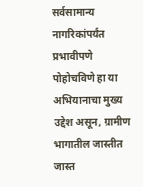सर्वसामान्य नागरिकांपर्यंत प्रभावीपणे पोहोचविणे हा या अभियानाचा मुख्य उद्देश असून, ग्रामीण भागातील जास्तीत जास्त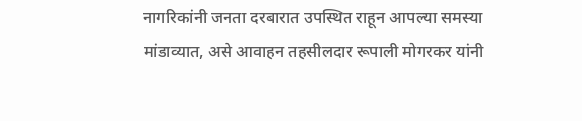नागरिकांनी जनता दरबारात उपस्थित राहून आपल्या समस्या मांडाव्यात, असे आवाहन तहसीलदार रूपाली मोगरकर यांनी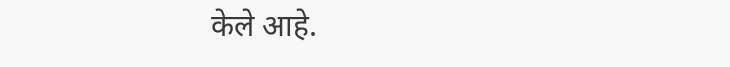केले आहे.